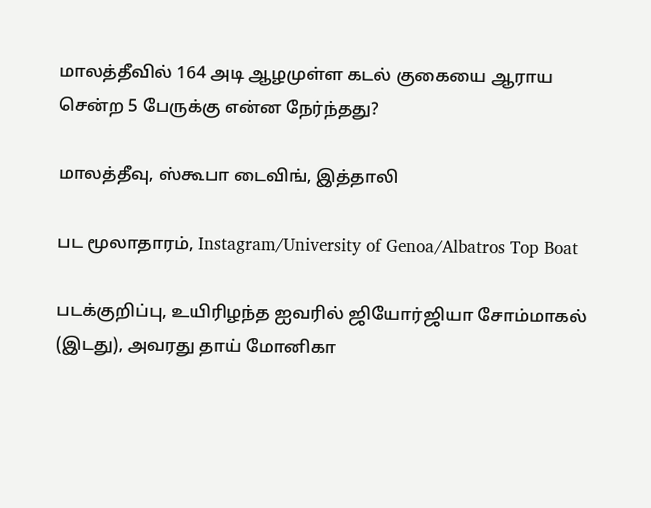மாலத்தீவில் 164 அடி ஆழமுள்ள கடல் குகையை ஆராய சென்ற 5 பேருக்கு என்ன நேர்ந்தது?

மாலத்தீவு, ஸ்கூபா டைவிங், இத்தாலி

பட மூலாதாரம், Instagram/University of Genoa/Albatros Top Boat

படக்குறிப்பு, உயிரிழந்த ஐவரில் ஜியோர்ஜியா சோம்மாகல் (இடது), அவரது தாய் மோனிகா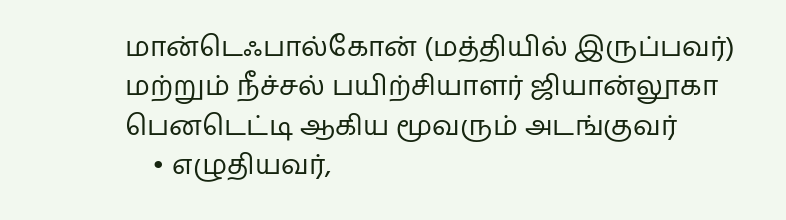மான்டெஃபால்கோன் (மத்தியில் இருப்பவர்) மற்றும் நீச்சல் பயிற்சியாளர் ஜியான்லூகா பெனடெட்டி ஆகிய மூவரும் அடங்குவர்
    • எழுதியவர்,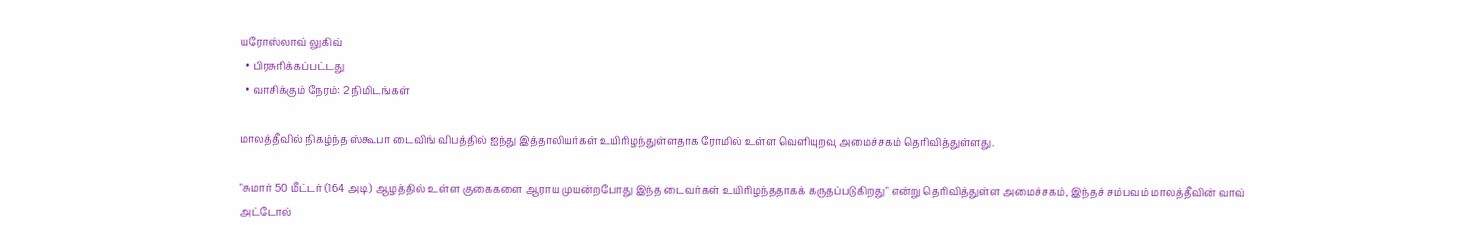யரோஸ்லாவ் லுகிவ்
  • பிரசுரிக்கப்பட்டது
  • வாசிக்கும் நேரம்: 2 நிமிடங்கள்

மாலத்தீவில் நிகழ்ந்த ஸ்கூபா டைவிங் விபத்தில் ஐந்து இத்தாலியர்கள் உயிரிழந்துள்ளதாக ரோமில் உள்ள வெளியுறவு அமைச்சகம் தெரிவித்துள்ளது.

"சுமார் 50 மீட்டர் (164 அடி) ஆழத்தில் உள்ள குகைகளை ஆராய முயன்றபோது இந்த டைவர்கள் உயிரிழந்ததாகக் கருதப்படுகிறது" என்று தெரிவித்துள்ள அமைச்சகம், இந்தச் சம்பவம் மாலத்தீவின் வாவ் அட்டோல்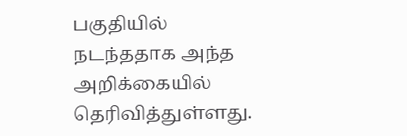பகுதியில் நடந்ததாக அந்த அறிக்கையில் தெரிவித்துள்ளது.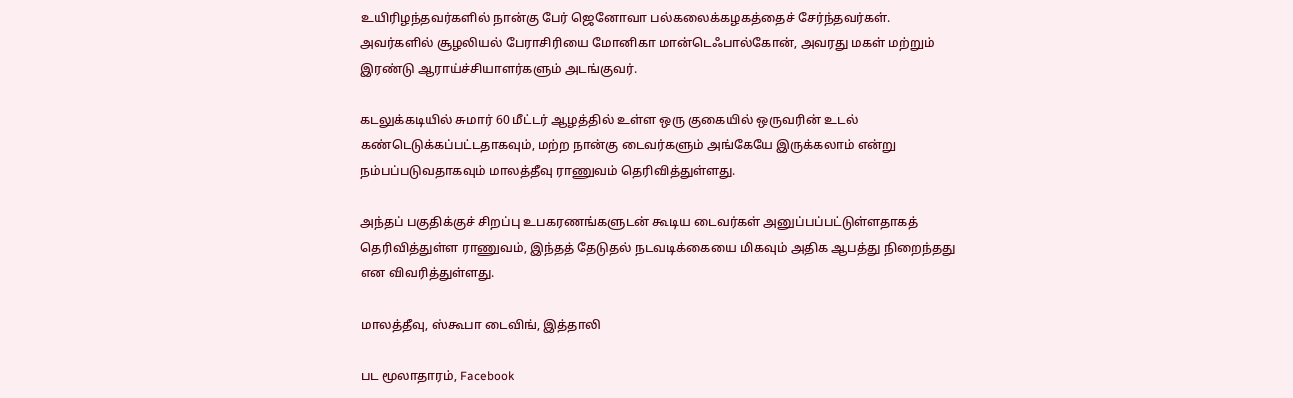உயிரிழந்தவர்களில் நான்கு பேர் ஜெனோவா பல்கலைக்கழகத்தைச் சேர்ந்தவர்கள். அவர்களில் சூழலியல் பேராசிரியை மோனிகா மான்டெஃபால்கோன், அவரது மகள் மற்றும் இரண்டு ஆராய்ச்சியாளர்களும் அடங்குவர்.

கடலுக்கடியில் சுமார் 60 மீட்டர் ஆழத்தில் உள்ள ஒரு குகையில் ஒருவரின் உடல் கண்டெடுக்கப்பட்டதாகவும், மற்ற நான்கு டைவர்களும் அங்கேயே இருக்கலாம் என்று நம்பப்படுவதாகவும் மாலத்தீவு ராணுவம் தெரிவித்துள்ளது.

அந்தப் பகுதிக்குச் சிறப்பு உபகரணங்களுடன் கூடிய டைவர்கள் அனுப்பப்பட்டுள்ளதாகத் தெரிவித்துள்ள ராணுவம், இந்தத் தேடுதல் நடவடிக்கையை மிகவும் அதிக ஆபத்து நிறைந்தது என விவரித்துள்ளது.

மாலத்தீவு, ஸ்கூபா டைவிங், இத்தாலி

பட மூலாதாரம், Facebook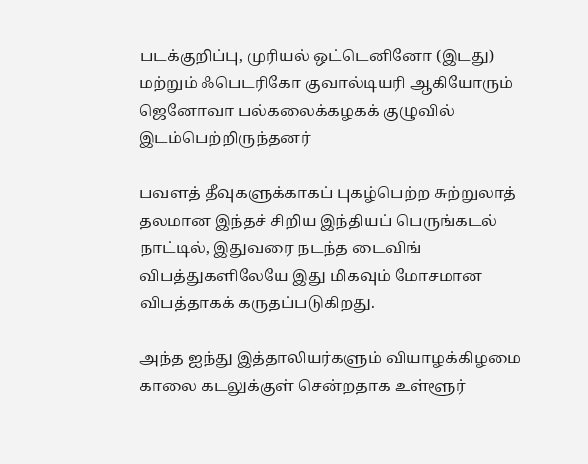படக்குறிப்பு, முரியல் ஒட்டெனினோ (இடது) மற்றும் ஃபெடரிகோ குவால்டியரி ஆகியோரும் ஜெனோவா பல்கலைக்கழகக் குழுவில் இடம்பெற்றிருந்தனர்

பவளத் தீவுகளுக்காகப் புகழ்பெற்ற சுற்றுலாத் தலமான இந்தச் சிறிய இந்தியப் பெருங்கடல் நாட்டில், இதுவரை நடந்த டைவிங் விபத்துகளிலேயே இது மிகவும் மோசமான விபத்தாகக் கருதப்படுகிறது.

அந்த ஐந்து இத்தாலியர்களும் வியாழக்கிழமை காலை கடலுக்குள் சென்றதாக உள்ளூர்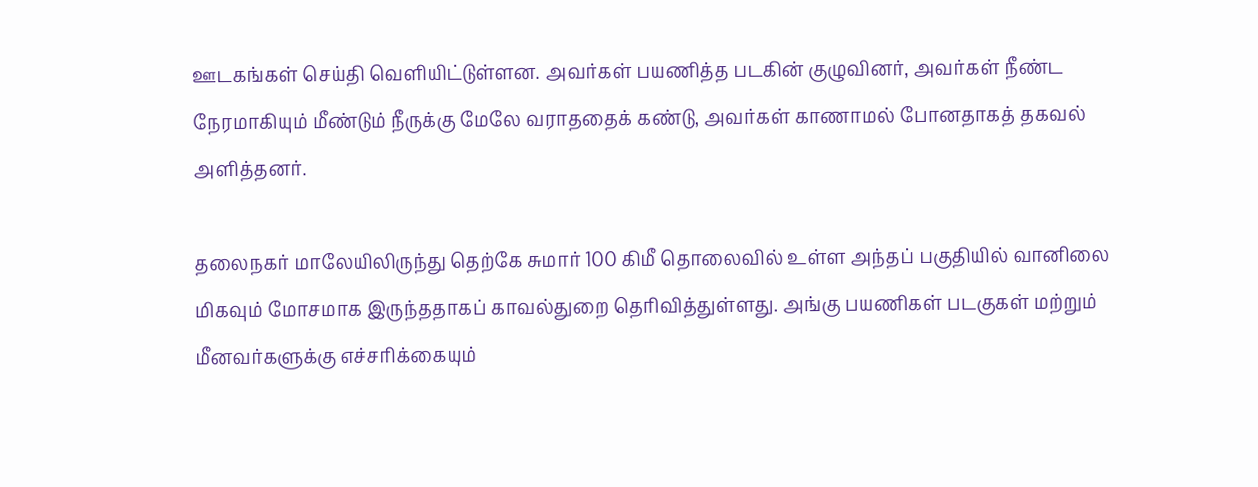ஊடகங்கள் செய்தி வெளியிட்டுள்ளன. அவர்கள் பயணித்த படகின் குழுவினர், அவர்கள் நீண்ட நேரமாகியும் மீண்டும் நீருக்கு மேலே வராததைக் கண்டு, அவர்கள் காணாமல் போனதாகத் தகவல் அளித்தனர்.

தலைநகர் மாலேயிலிருந்து தெற்கே சுமார் 100 கிமீ தொலைவில் உள்ள அந்தப் பகுதியில் வானிலை மிகவும் மோசமாக இருந்ததாகப் காவல்துறை தெரிவித்துள்ளது. அங்கு பயணிகள் படகுகள் மற்றும் மீனவர்களுக்கு எச்சரிக்கையும்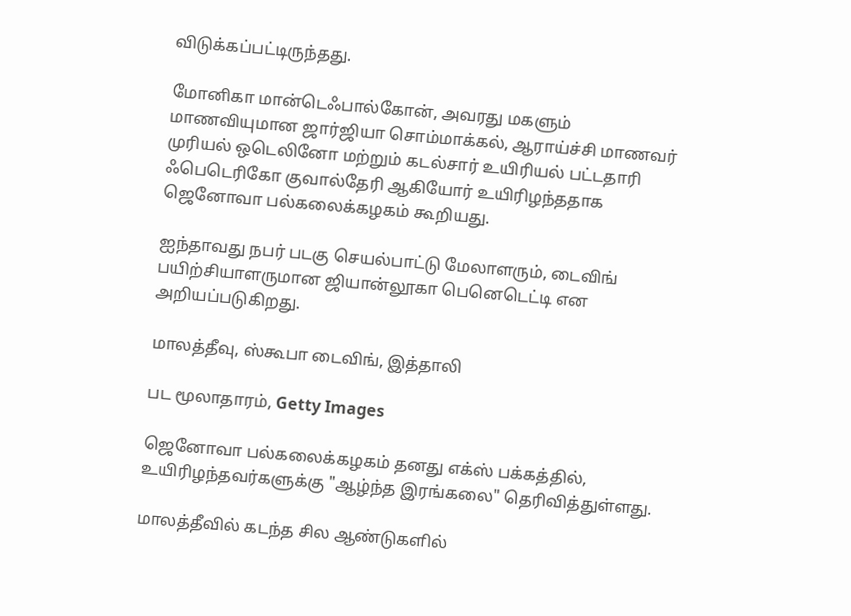விடுக்கப்பட்டிருந்தது.

மோனிகா மான்டெஃபால்கோன், அவரது மகளும் மாணவியுமான ஜார்ஜியா சொம்மாக்கல், ஆராய்ச்சி மாணவர் முரியல் ஒடெலினோ மற்றும் கடல்சார் உயிரியல் பட்டதாரி ஃபெடெரிகோ குவால்தேரி ஆகியோர் உயிரிழந்ததாக ஜெனோவா பல்கலைக்கழகம் கூறியது.

ஐந்தாவது நபர் படகு செயல்பாட்டு மேலாளரும், டைவிங் பயிற்சியாளருமான ஜியான்லூகா பெனெடெட்டி என அறியப்படுகிறது.

மாலத்தீவு, ஸ்கூபா டைவிங், இத்தாலி

பட மூலாதாரம், Getty Images

ஜெனோவா பல்கலைக்கழகம் தனது எக்ஸ் பக்கத்தில், உயிரிழந்தவர்களுக்கு "ஆழ்ந்த இரங்கலை" தெரிவித்துள்ளது.

மாலத்தீவில் கடந்த சில ஆண்டுகளில்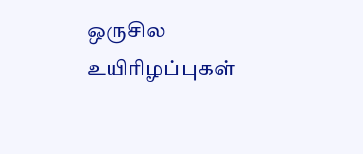ஒருசில உயிரிழப்புகள்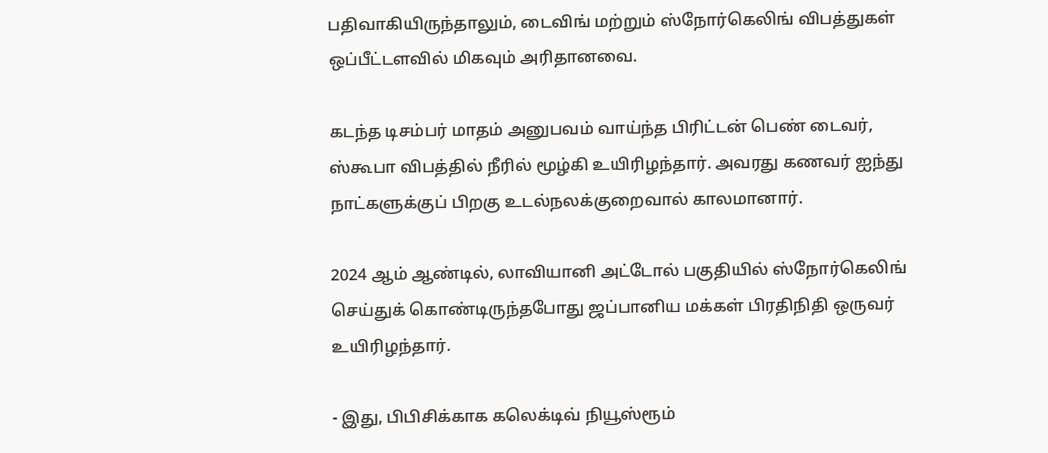பதிவாகியிருந்தாலும், டைவிங் மற்றும் ஸ்நோர்கெலிங் விபத்துகள் ஒப்பீட்டளவில் மிகவும் அரிதானவை.

கடந்த டிசம்பர் மாதம் அனுபவம் வாய்ந்த பிரிட்டன் பெண் டைவர், ஸ்கூபா விபத்தில் நீரில் மூழ்கி உயிரிழந்தார். அவரது கணவர் ஐந்து நாட்களுக்குப் பிறகு உடல்நலக்குறைவால் காலமானார்.

2024 ஆம் ஆண்டில், லாவியானி அட்டோல் பகுதியில் ஸ்நோர்கெலிங் செய்துக் கொண்டிருந்தபோது ஜப்பானிய மக்கள் பிரதிநிதி ஒருவர் உயிரிழந்தார்.

- இது, பிபிசிக்காக கலெக்டிவ் நியூஸ்ரூம்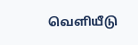வெளியீடு